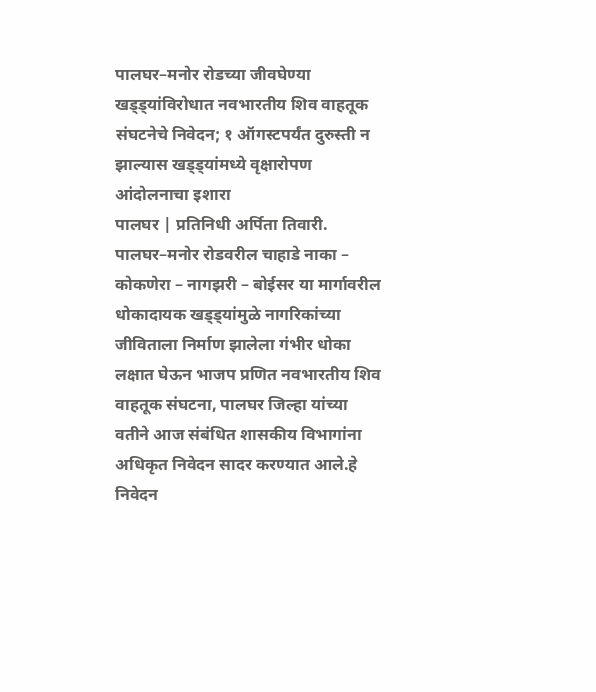पालघर–मनोर रोडच्या जीवघेण्या खड्ड्यांविरोधात नवभारतीय शिव वाहतूक संघटनेचे निवेदन; १ ऑगस्टपर्यंत दुरुस्ती न झाल्यास खड्ड्यांमध्ये वृक्षारोपण आंदोलनाचा इशारा
पालघर | प्रतिनिधी अर्पिता तिवारी.
पालघर–मनोर रोडवरील चाहाडे नाका – कोकणेरा – नागझरी – बोईसर या मार्गावरील धोकादायक खड्ड्यांमुळे नागरिकांच्या जीविताला निर्माण झालेला गंभीर धोका लक्षात घेऊन भाजप प्रणित नवभारतीय शिव वाहतूक संघटना, पालघर जिल्हा यांच्या वतीने आज संबंधित शासकीय विभागांना अधिकृत निवेदन सादर करण्यात आले.हे निवेदन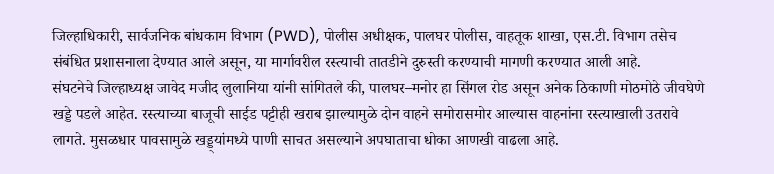जिल्हाधिकारी, सार्वजनिक बांधकाम विभाग (PWD), पोलीस अधीक्षक, पालघर पोलीस, वाहतूक शाखा, एस.टी. विभाग तसेच संबंधित प्रशासनाला देण्यात आले असून, या मार्गावरील रस्त्याची तातडीने दुरुस्ती करण्याची मागणी करण्यात आली आहे.
संघटनेचे जिल्हाध्यक्ष जावेद मजीद लुलानिया यांनी सांगितले की, पालघर–मनोर हा सिंगल रोड असून अनेक ठिकाणी मोठमोठे जीवघेणे खड्डे पडले आहेत. रस्त्याच्या बाजूची साईड पट्टीही खराब झाल्यामुळे दोन वाहने समोरासमोर आल्यास वाहनांना रस्त्याखाली उतरावे लागते. मुसळधार पावसामुळे खड्ड्यांमध्ये पाणी साचत असल्याने अपघाताचा धोका आणखी वाढला आहे.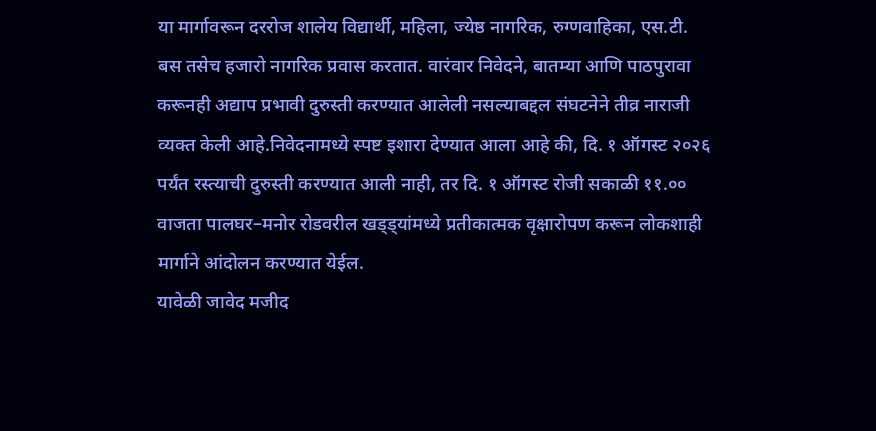या मार्गावरून दररोज शालेय विद्यार्थी, महिला, ज्येष्ठ नागरिक, रुग्णवाहिका, एस.टी. बस तसेच हजारो नागरिक प्रवास करतात. वारंवार निवेदने, बातम्या आणि पाठपुरावा करूनही अद्याप प्रभावी दुरुस्ती करण्यात आलेली नसल्याबद्दल संघटनेने तीव्र नाराजी व्यक्त केली आहे.निवेदनामध्ये स्पष्ट इशारा देण्यात आला आहे की, दि. १ ऑगस्ट २०२६ पर्यंत रस्त्याची दुरुस्ती करण्यात आली नाही, तर दि. १ ऑगस्ट रोजी सकाळी ११.०० वाजता पालघर–मनोर रोडवरील खड्ड्यांमध्ये प्रतीकात्मक वृक्षारोपण करून लोकशाही मार्गाने आंदोलन करण्यात येईल.
यावेळी जावेद मजीद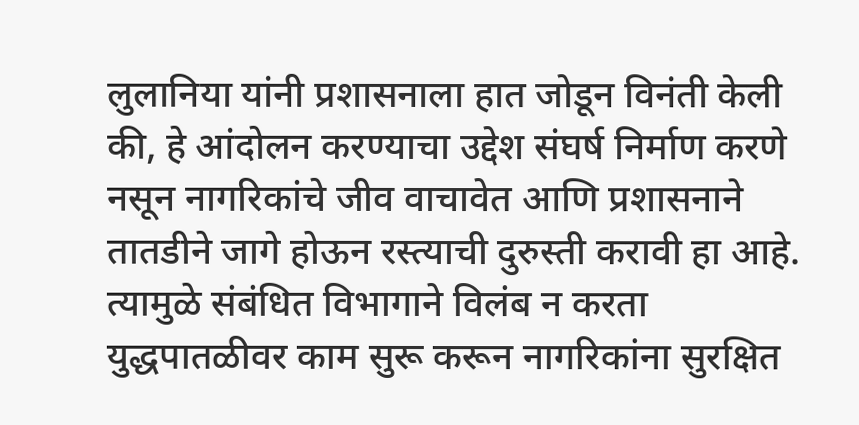लुलानिया यांनी प्रशासनाला हात जोडून विनंती केली की, हे आंदोलन करण्याचा उद्देश संघर्ष निर्माण करणे नसून नागरिकांचे जीव वाचावेत आणि प्रशासनाने तातडीने जागे होऊन रस्त्याची दुरुस्ती करावी हा आहे. त्यामुळे संबंधित विभागाने विलंब न करता युद्धपातळीवर काम सुरू करून नागरिकांना सुरक्षित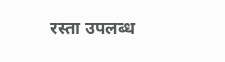रस्ता उपलब्ध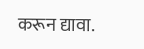करून द्यावा.